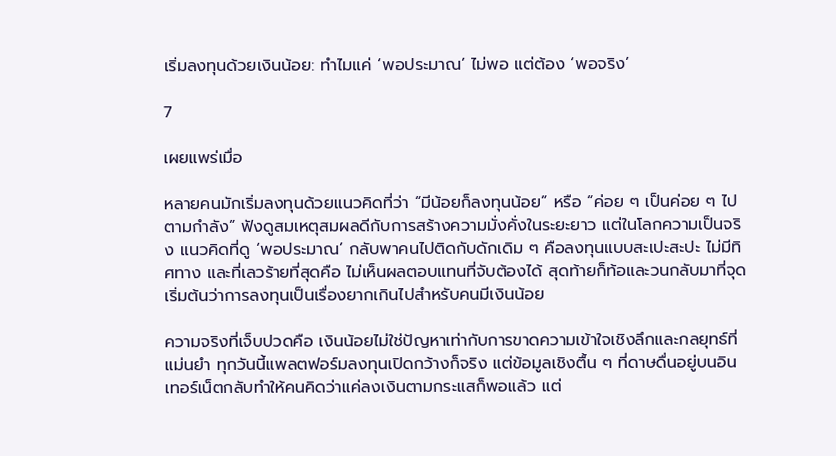เริ่มลงทุนด้วยเงินน้อย: ทำไมแค่ ‘พอประมาณ’ ไม่พอ แต่ต้อง ‘พอจริง’

7

เผยแพร่เมื่อ

หลายคนมักเริ่มลงทุนด้วยแนวคิดที่ว่า “มีน้อยก็ลงทุนน้อย” หรือ “ค่อย ๆ เป็นค่อย ๆ ไปตามกำลัง” ฟังดูสมเหตุสมผลดีกับการสร้างความมั่งคั่งในระยะยาว แต่ในโลกความเป็นจริง แนวคิดที่ดู ‘พอประมาณ’ กลับพาคนไปติดกับดักเดิม ๆ คือลงทุนแบบสะเปะสะปะ ไม่มีทิศทาง และที่เลวร้ายที่สุดคือ ไม่เห็นผลตอบแทนที่จับต้องได้ สุดท้ายก็ท้อและวนกลับมาที่จุดเริ่มต้นว่าการลงทุนเป็นเรื่องยากเกินไปสำหรับคนมีเงินน้อย

ความจริงที่เจ็บปวดคือ เงินน้อยไม่ใช่ปัญหาเท่ากับการขาดความเข้าใจเชิงลึกและกลยุทธ์ที่แม่นยำ ทุกวันนี้แพลตฟอร์มลงทุนเปิดกว้างก็จริง แต่ข้อมูลเชิงตื้น ๆ ที่ดาษดื่นอยู่บนอินเทอร์เน็ตกลับทำให้คนคิดว่าแค่ลงเงินตามกระแสก็พอแล้ว แต่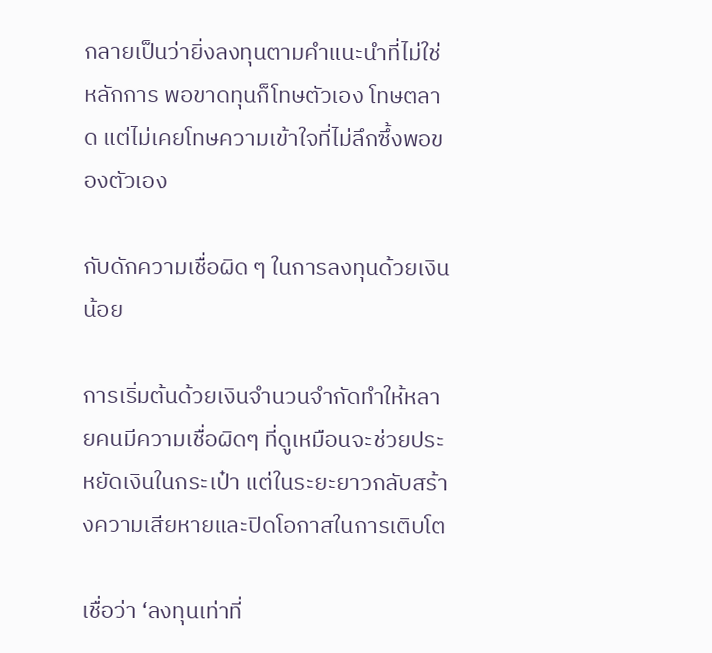กลายเป็นว่ายิ่งลงทุนตามคำแนะนำที่ไม่ใช่หลักการ พอขาดทุนก็โทษตัวเอง โทษตลาด แต่ไม่เคยโทษความเข้าใจที่ไม่ลึกซึ้งพอของตัวเอง

กับดักความเชื่อผิด ๆ ในการลงทุนด้วยเงินน้อย

การเริ่มต้นด้วยเงินจำนวนจำกัดทำให้หลายคนมีความเชื่อผิดๆ ที่ดูเหมือนจะช่วยประหยัดเงินในกระเป๋า แต่ในระยะยาวกลับสร้างความเสียหายและปิดโอกาสในการเติบโต

เชื่อว่า ‘ลงทุนเท่าที่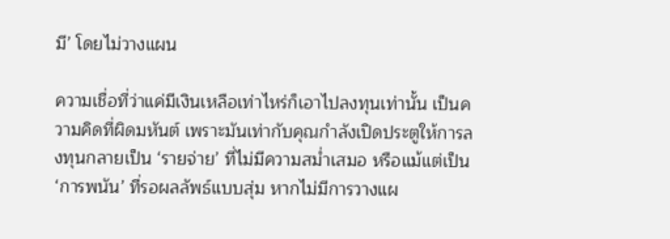มี’ โดยไม่วางแผน

ความเชื่อที่ว่าแค่มีเงินเหลือเท่าไหร่ก็เอาไปลงทุนเท่านั้น เป็นความคิดที่ผิดมหันต์ เพราะมันเท่ากับคุณกำลังเปิดประตูให้การลงทุนกลายเป็น ‘รายจ่าย’ ที่ไม่มีความสม่ำเสมอ หรือแม้แต่เป็น ‘การพนัน’ ที่รอผลลัพธ์แบบสุ่ม หากไม่มีการวางแผ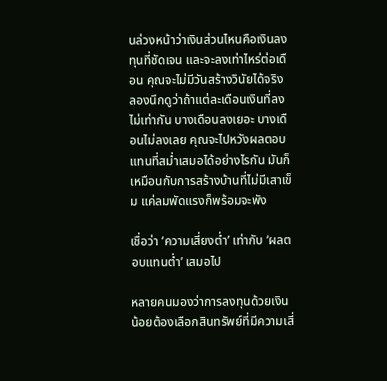นล่วงหน้าว่าเงินส่วนไหนคือเงินลงทุนที่ชัดเจน และจะลงเท่าไหร่ต่อเดือน คุณจะไม่มีวันสร้างวินัยได้จริง ลองนึกดูว่าถ้าแต่ละเดือนเงินที่ลงไม่เท่ากัน บางเดือนลงเยอะ บางเดือนไม่ลงเลย คุณจะไปหวังผลตอบแทนที่สม่ำเสมอได้อย่างไรกัน มันก็เหมือนกับการสร้างบ้านที่ไม่มีเสาเข็ม แค่ลมพัดแรงก็พร้อมจะพัง

เชื่อว่า ‘ความเสี่ยงต่ำ’ เท่ากับ ‘ผลตอบแทนต่ำ’ เสมอไป

หลายคนมองว่าการลงทุนด้วยเงินน้อยต้องเลือกสินทรัพย์ที่มีความเสี่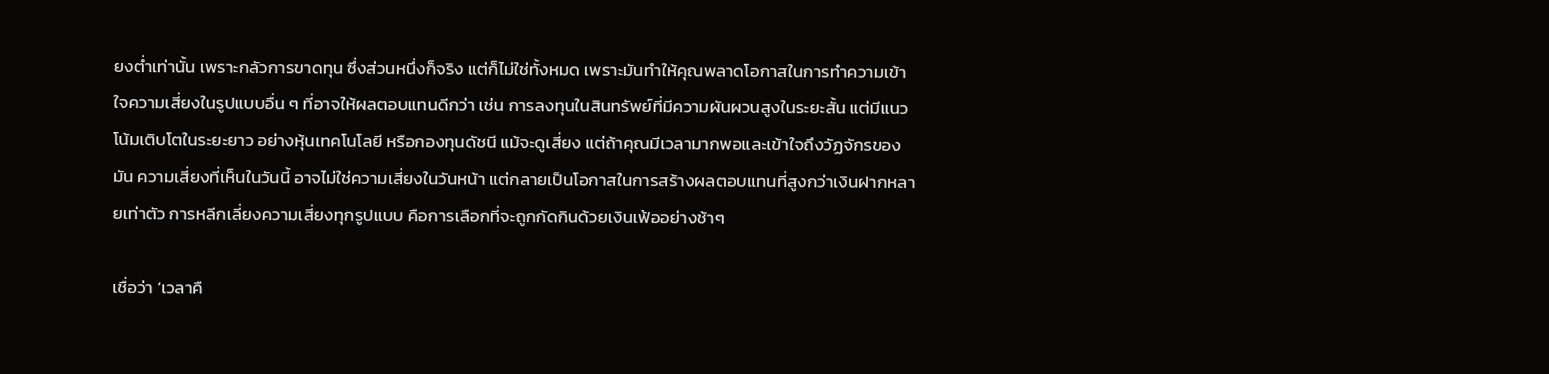ยงต่ำเท่านั้น เพราะกลัวการขาดทุน ซึ่งส่วนหนึ่งก็จริง แต่ก็ไม่ใช่ทั้งหมด เพราะมันทำให้คุณพลาดโอกาสในการทำความเข้าใจความเสี่ยงในรูปแบบอื่น ๆ ที่อาจให้ผลตอบแทนดีกว่า เช่น การลงทุนในสินทรัพย์ที่มีความผันผวนสูงในระยะสั้น แต่มีแนวโน้มเติบโตในระยะยาว อย่างหุ้นเทคโนโลยี หรือกองทุนดัชนี แม้จะดูเสี่ยง แต่ถ้าคุณมีเวลามากพอและเข้าใจถึงวัฏจักรของมัน ความเสี่ยงที่เห็นในวันนี้ อาจไม่ใช่ความเสี่ยงในวันหน้า แต่กลายเป็นโอกาสในการสร้างผลตอบแทนที่สูงกว่าเงินฝากหลายเท่าตัว การหลีกเลี่ยงความเสี่ยงทุกรูปแบบ คือการเลือกที่จะถูกกัดกินด้วยเงินเฟ้ออย่างช้าๆ

เชื่อว่า ‘เวลาคื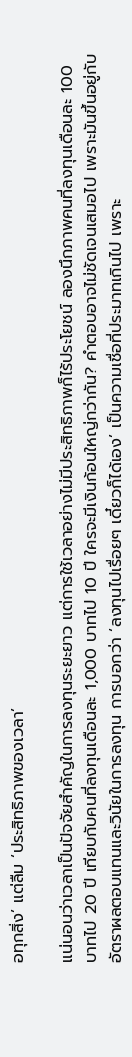อทุกสิ่ง’ แต่ลืม ‘ประสิทธิภาพของเวลา’

แน่นอนว่าเวลาเป็นปัจจัยสำคัญในการลงทุนระยะยาว แต่การใช้เวลาอย่างไม่มีประสิทธิภาพก็ไร้ประโยชน์ ลองนึกภาพคนที่ลงทุนเดือนละ 100 บาทไป 20 ปี เทียบกับคนที่ลงทุนเดือนละ 1,000 บาทไป 10 ปี ใครจะมีเงินก้อนใหญ่กว่ากัน? คำตอบอาจไม่ชัดเจนเสมอไป เพราะมันขึ้นอยู่กับอัตราผลตอบแทนและวินัยในการลงทุน การบอกว่า ‘ลงทุนไปเรื่อยๆ เดี๋ยวก็ได้เอง’ เป็นความเชื่อที่ประมาทเกินไป เพราะ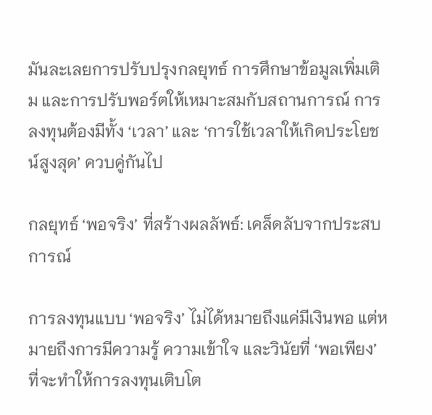มันละเลยการปรับปรุงกลยุทธ์ การศึกษาข้อมูลเพิ่มเติม และการปรับพอร์ตให้เหมาะสมกับสถานการณ์ การลงทุนต้องมีทั้ง ‘เวลา’ และ ‘การใช้เวลาให้เกิดประโยชน์สูงสุด’ ควบคู่กันไป

กลยุทธ์ ‘พอจริง’ ที่สร้างผลลัพธ์: เคล็ดลับจากประสบการณ์

การลงทุนแบบ ‘พอจริง’ ไม่ได้หมายถึงแค่มีเงินพอ แต่หมายถึงการมีความรู้ ความเข้าใจ และวินัยที่ ‘พอเพียง’ ที่จะทำให้การลงทุนเติบโต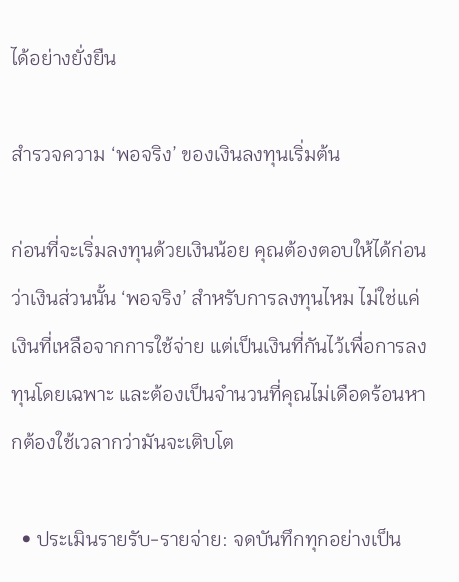ได้อย่างยั่งยืน

สำรวจความ ‘พอจริง’ ของเงินลงทุนเริ่มต้น

ก่อนที่จะเริ่มลงทุนด้วยเงินน้อย คุณต้องตอบให้ได้ก่อนว่าเงินส่วนนั้น ‘พอจริง’ สำหรับการลงทุนไหม ไม่ใช่แค่เงินที่เหลือจากการใช้จ่าย แต่เป็นเงินที่กันไว้เพื่อการลงทุนโดยเฉพาะ และต้องเป็นจำนวนที่คุณไม่เดือดร้อนหากต้องใช้เวลากว่ามันจะเติบโต

  • ประเมินรายรับ-รายจ่าย: จดบันทึกทุกอย่างเป็น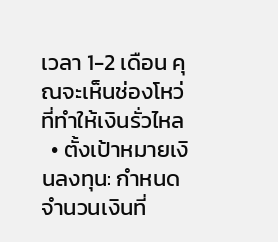เวลา 1-2 เดือน คุณจะเห็นช่องโหว่ที่ทำให้เงินรั่วไหล
  • ตั้งเป้าหมายเงินลงทุน: กำหนดจำนวนเงินที่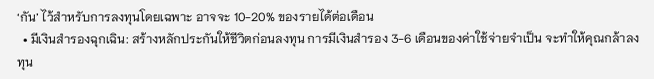‘กัน’ ไว้สำหรับการลงทุนโดยเฉพาะ อาจจะ 10-20% ของรายได้ต่อเดือน
  • มีเงินสำรองฉุกเฉิน: สร้างหลักประกันให้ชีวิตก่อนลงทุน การมีเงินสำรอง 3-6 เดือนของค่าใช้จ่ายจำเป็น จะทำให้คุณกล้าลงทุน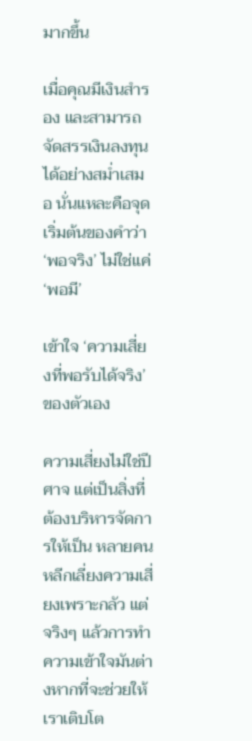มากขึ้น

เมื่อคุณมีเงินสำรอง และสามารถจัดสรรเงินลงทุนได้อย่างสม่ำเสมอ นั่นแหละคือจุดเริ่มต้นของคำว่า ‘พอจริง’ ไม่ใช่แค่ ‘พอมี’

เข้าใจ ‘ความเสี่ยงที่พอรับได้จริง’ ของตัวเอง

ความเสี่ยงไม่ใช่ปีศาจ แต่เป็นสิ่งที่ต้องบริหารจัดการให้เป็น หลายคนหลีกเลี่ยงความเสี่ยงเพราะกลัว แต่จริงๆ แล้วการทำความเข้าใจมันต่างหากที่จะช่วยให้เราเติบโต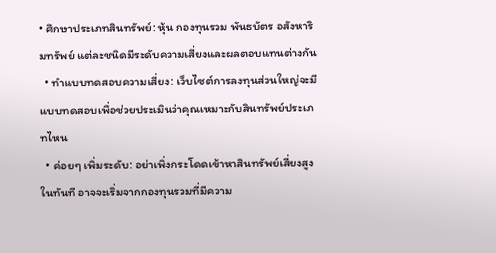• ศึกษาประเภทสินทรัพย์: หุ้น กองทุนรวม พันธบัตร อสังหาริมทรัพย์ แต่ละชนิดมีระดับความเสี่ยงและผลตอบแทนต่างกัน
  • ทำแบบทดสอบความเสี่ยง: เว็บไซต์การลงทุนส่วนใหญ่จะมีแบบทดสอบเพื่อช่วยประเมินว่าคุณเหมาะกับสินทรัพย์ประเภทไหน
  • ค่อยๆ เพิ่มระดับ: อย่าเพิ่งกระโดดเข้าหาสินทรัพย์เสี่ยงสูงในทันที อาจจะเริ่มจากกองทุนรวมที่มีความ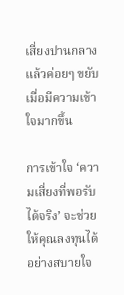เสี่ยงปานกลาง แล้วค่อยๆ ขยับเมื่อมีความเข้าใจมากขึ้น

การเข้าใจ ‘ความเสี่ยงที่พอรับได้จริง’ จะช่วยให้คุณลงทุนได้อย่างสบายใจ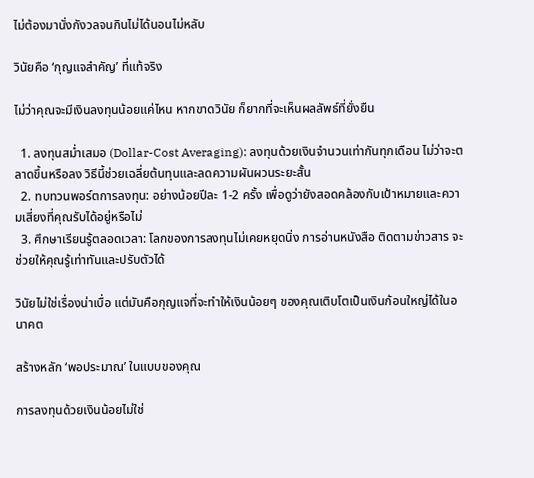ไม่ต้องมานั่งกังวลจนกินไม่ได้นอนไม่หลับ

วินัยคือ ‘กุญแจสำคัญ’ ที่แท้จริง

ไม่ว่าคุณจะมีเงินลงทุนน้อยแค่ไหน หากขาดวินัย ก็ยากที่จะเห็นผลลัพธ์ที่ยั่งยืน

  1. ลงทุนสม่ำเสมอ (Dollar-Cost Averaging): ลงทุนด้วยเงินจำนวนเท่ากันทุกเดือน ไม่ว่าจะตลาดขึ้นหรือลง วิธีนี้ช่วยเฉลี่ยต้นทุนและลดความผันผวนระยะสั้น
  2. ทบทวนพอร์ตการลงทุน: อย่างน้อยปีละ 1-2 ครั้ง เพื่อดูว่ายังสอดคล้องกับเป้าหมายและความเสี่ยงที่คุณรับได้อยู่หรือไม่
  3. ศึกษาเรียนรู้ตลอดเวลา: โลกของการลงทุนไม่เคยหยุดนิ่ง การอ่านหนังสือ ติดตามข่าวสาร จะช่วยให้คุณรู้เท่าทันและปรับตัวได้

วินัยไม่ใช่เรื่องน่าเบื่อ แต่มันคือกุญแจที่จะทำให้เงินน้อยๆ ของคุณเติบโตเป็นเงินก้อนใหญ่ได้ในอนาคต

สร้างหลัก ‘พอประมาณ’ ในแบบของคุณ

การลงทุนด้วยเงินน้อยไม่ใช่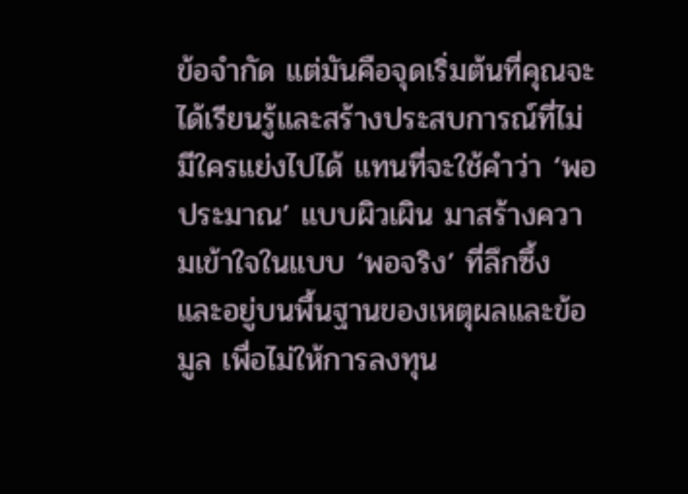ข้อจำกัด แต่มันคือจุดเริ่มต้นที่คุณจะได้เรียนรู้และสร้างประสบการณ์ที่ไม่มีใครแย่งไปได้ แทนที่จะใช้คำว่า ‘พอประมาณ’ แบบผิวเผิน มาสร้างความเข้าใจในแบบ ‘พอจริง’ ที่ลึกซึ้ง และอยู่บนพื้นฐานของเหตุผลและข้อมูล เพื่อไม่ให้การลงทุน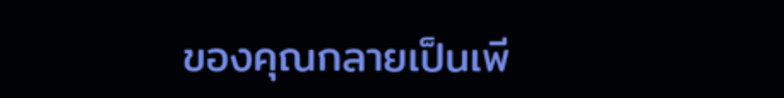ของคุณกลายเป็นเพี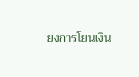ยงการโยนเงิน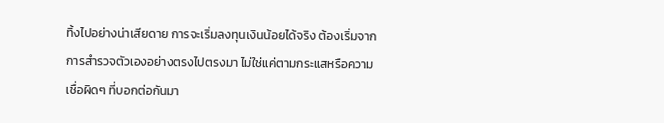ทิ้งไปอย่างน่าเสียดาย การจะเริ่มลงทุนเงินน้อยได้จริง ต้องเริ่มจากการสำรวจตัวเองอย่างตรงไปตรงมา ไม่ใช่แค่ตามกระแสหรือความเชื่อผิดๆ ที่บอกต่อกันมา